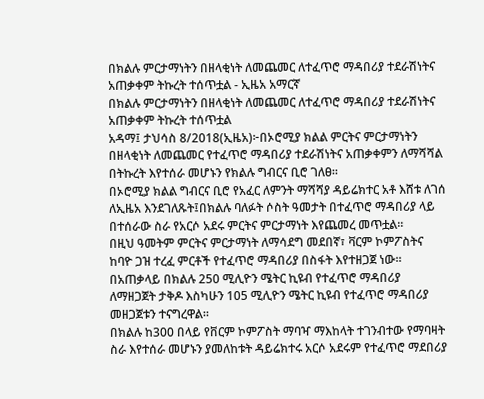በክልሉ ምርታማነትን በዘላቂነት ለመጨመር ለተፈጥሮ ማዳበሪያ ተደራሽነትና አጠቃቀም ትኩረት ተሰጥቷል - ኢዜአ አማርኛ
በክልሉ ምርታማነትን በዘላቂነት ለመጨመር ለተፈጥሮ ማዳበሪያ ተደራሽነትና አጠቃቀም ትኩረት ተሰጥቷል
አዳማ፤ ታህሳስ 8/2018(ኢዜአ)፦በኦሮሚያ ክልል ምርትና ምርታማነትን በዘላቂነት ለመጨመር የተፈጥሮ ማዳበሪያ ተደራሽነትና አጠቃቀምን ለማሻሻል በትኩረት እየተሰራ መሆኑን የክልሉ ግብርና ቢሮ ገለፀ።
በኦሮሚያ ክልል ግብርና ቢሮ የአፈር ለምንት ማሻሻያ ዳይሬክተር አቶ እሸቱ ለገሰ ለኢዜአ እንደገለጹት፤በክልሉ ባለፉት ሶስት ዓመታት በተፈጥሮ ማዳበሪያ ላይ በተሰራው ስራ የአርሶ አደሩ ምርትና ምርታማነት እየጨመረ መጥቷል።
በዚህ ዓመትም ምርትና ምርታማነት ለማሳደግ መደበኛ፣ ቫርም ኮምፖስትና ከባዮ ጋዝ ተረፈ ምርቶች የተፈጥሮ ማዳበሪያ በስፋት እየተዘጋጀ ነው።
በአጠቃላይ በክልሉ 250 ሚሊዮን ሜትር ኪዩብ የተፈጥሮ ማዳበሪያ ለማዘጋጀት ታቅዶ እስካሁን 105 ሚሊዮን ሜትር ኪዩብ የተፈጥሮ ማዳበሪያ መዘጋጀቱን ተናግረዋል።
በክልሉ ከ300 በላይ የቨርም ኮምፖስት ማባዣ ማእከላት ተገንብተው የማባዛት ስራ እየተሰራ መሆኑን ያመለከቱት ዳይሬክተሩ አርሶ አደሩም የተፈጥሮ ማደበሪያ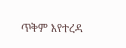ጥቅም እየተረዳ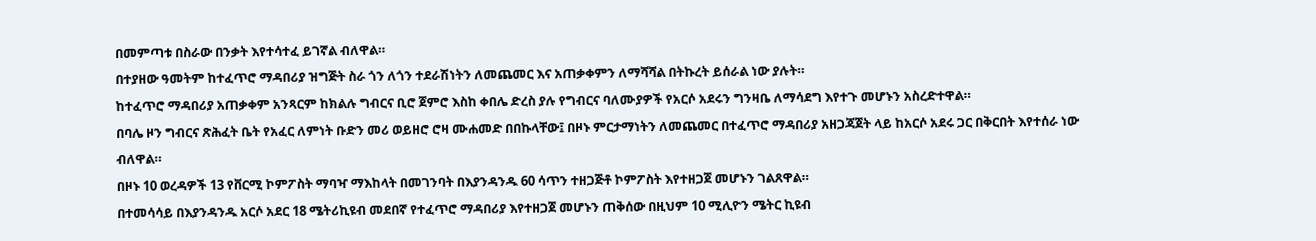በመምጣቱ በስራው በንቃት እየተሳተፈ ይገኛል ብለዋል።
በተያዘው ዓመትም ከተፈጥሮ ማዳበሪያ ዝግጅት ስራ ጎን ለጎን ተደራሽነትን ለመጨመር እና አጠቃቀምን ለማሻሻል በትኩረት ይሰራል ነው ያሉት።
ከተፈጥሮ ማዳበሪያ አጠቃቀም አንጻርም ከክልሉ ግብርና ቢሮ ጀምሮ እስከ ቀበሌ ድረስ ያሉ የግብርና ባለሙያዎች የአርሶ አደሩን ግንዛቤ ለማሳደግ እየተጉ መሆኑን አስረድተዋል።
በባሌ ዞን ግብርና ጽሕፈት ቤት የአፈር ለምነት ቡድን መሪ ወይዘሮ ሮዛ ሙሐመድ በበኩላቸው፤ በዞኑ ምርታማነትን ለመጨመር በተፈጥሮ ማዳበሪያ አዘጋጃጀት ላይ ከአርሶ አደሩ ጋር በቅርበት እየተሰራ ነው ብለዋል።
በዞኑ 10 ወረዳዎች 13 የቨርሚ ኮምፖስት ማባዣ ማእከላት በመገንባት በእያንዳንዱ 60 ሳጥን ተዘጋጅቶ ኮምፖስት እየተዘጋጀ መሆኑን ገልጸዋል።
በተመሳሳይ በእያንዳንዱ አርሶ አደር 18 ሜትሪኪዩብ መደበኛ የተፈጥሮ ማዳበሪያ እየተዘጋጀ መሆኑን ጠቅሰው በዚህም 10 ሚሊዮን ሜትር ኪዩብ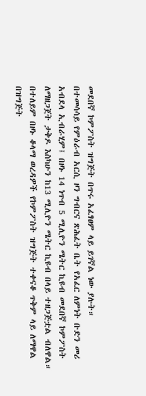መደበኛ ኮምፖስት ዝግጅት በጥሩ አፈፃፀም ላይ ይገኛል ነው ያሉት።
በተመሳሳይ የምዕራብ አርሲ ዞን ግብርና ጽሕፈት ቤት የአፈር ለምነት ቡድን መሪ አብደላ ኢብራሂም፤ በዞኑ 14 ነጥብ 5 ሚሊዮን ሜትር ኪዩብ መደበኛ ኮምፖስት ለማዘጋጀት ታቅዶ እስካሁን ከ13 ሚሊዮን ሜትር ኪዩብ በላይ ተዘጋጅቷል ብለዋል።
በተለይም በዞኑ ቆላማ ወረዳዎች የኮምፖስት ዝግጅት ተቀናቆ ጥቅም ላይ ለማዋል በዝግጅት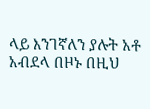ላይ እንገኛለን ያሉት አቶ አብደላ በዞኑ በዚህ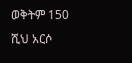ወቅትም 150 ሺህ አርሶ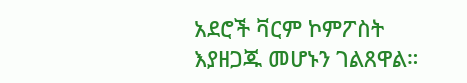አደሮች ቫርም ኮምፖስት እያዘጋጁ መሆኑን ገልጸዋል።